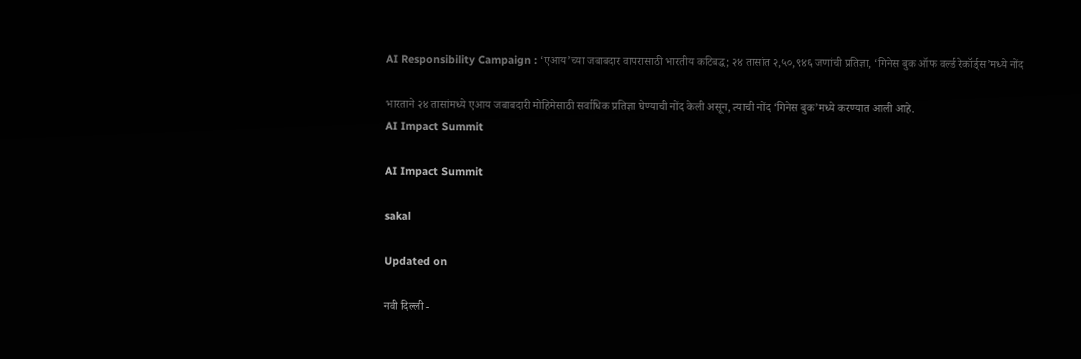AI Responsibility Campaign : ‘एआय’च्या जबाबदार वापरासाठी भारतीय कटिबद्ध; २४ तासांत २,५०,९४६ जणांची प्रतिज्ञा, ‘गिनेस बुक ऑफ वर्ल्ड रेकॉर्ड्स’मध्ये नोंद

भारताने २४ तासांमध्ये एआय जबाबदारी मोहिमेसाठी सर्वाधिक प्रतिज्ञा घेण्याची नोंद केली असून, त्याची नोंद ‘गिनेस बुक’मध्ये करण्यात आली आहे.
AI Impact Summit

AI Impact Summit

sakal

Updated on

नवी दिल्ली -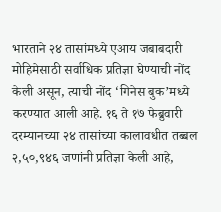भारताने २४ तासांमध्ये एआय जबाबदारी मोहिमेसाठी सर्वाधिक प्रतिज्ञा घेण्याची नोंद केली असून, त्याची नोंद ‘गिनेस बुक’मध्ये करण्यात आली आहे. १६ ते १७ फेब्रुवारी दरम्यानच्या २४ तासांच्या कालावधीत तब्बल २,५०,९४६ जणांनी प्रतिज्ञा केली आहे,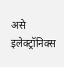असे इलेक्ट्रॉनिक्स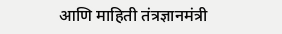आणि माहिती तंत्रज्ञानमंत्री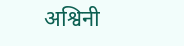अश्विनी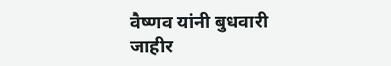वैष्णव यांनी बुधवारी जाहीर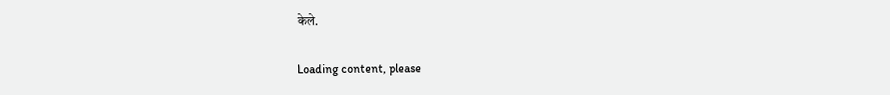केले.

Loading content, please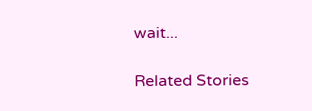wait...

Related Stories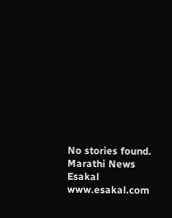No stories found.
Marathi News Esakal
www.esakal.com